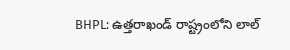BHPL: ఉత్తరాఖండ్ రాష్ట్రంలోని లాల్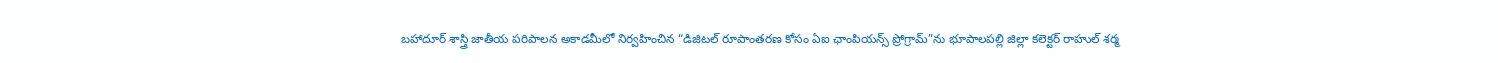బహాదూర్ శాస్త్రి జాతీయ పరిపాలన అకాడమీలో నిర్వహించిన “డిజిటల్ రూపాంతరణ కోసం ఏఐ ఛాంపియన్స్ ప్రోగ్రామ్”ను భూపాలపల్లి జిల్లా కలెక్టర్ రాహుల్ శర్మ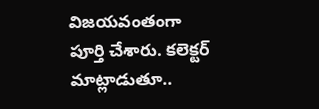విజయవంతంగా పూర్తి చేశారు. కలెక్టర్ మాట్లాడుతూ..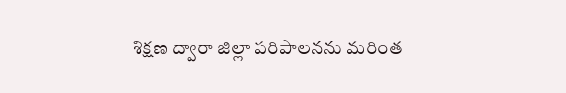శిక్షణ ద్వారా జిల్లా పరిపాలనను మరింత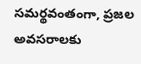సమర్థవంతంగా, ప్రజల అవసరాలకు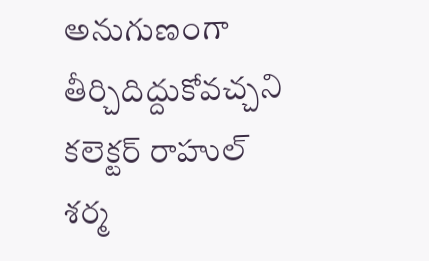అనుగుణంగా తీర్చిదిద్దుకోవచ్చని కలెక్టర్ రాహుల్ శర్మ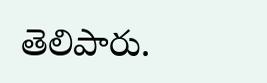తెలిపారు.